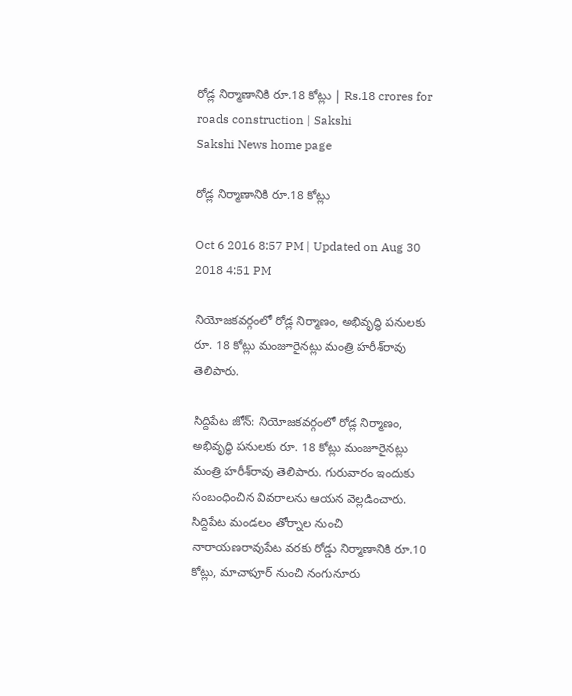రోడ్ల నిర్మాణానికి రూ.18 కోట్లు | Rs.18 crores for roads construction | Sakshi
Sakshi News home page

రోడ్ల నిర్మాణానికి రూ.18 కోట్లు

Oct 6 2016 8:57 PM | Updated on Aug 30 2018 4:51 PM

నియోజకవర్గంలో రోడ్ల నిర్మాణం, అభివృద్ధి పనులకు రూ. 18 కోట్లు మంజూరైనట్లు మంత్రి హరీశ్‌రావు తెలిపారు.

సిద్దిపేట జోన్‌: నియోజకవర్గంలో రోడ్ల నిర్మాణం, అభివృద్ధి పనులకు రూ. 18 కోట్లు మంజూరైనట్లు మంత్రి హరీశ్‌రావు తెలిపారు. గురువారం ఇందుకు సంబంధించిన వివరాలను ఆయన వెల్లడించారు. సిద్దిపేట మండలం తోర్నాల నుంచి నారాయణరావుపేట వరకు రోడ్డు నిర్మాణానికి రూ.10 కోట్లు, మాచాపూర్‌ నుంచి నంగునూరు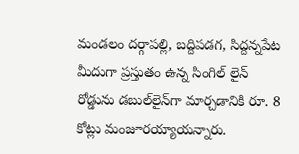మండలం దర్గాపల్లి, బద్దిపడగ, సిద్దన్నపేట మీదుగా ప్రస్తుతం ఉన్న సింగిల్‌ లైన్‌ రోడ్డును డబుల్‌లైన్‌గా మార్చడానికి రూ. 8 కోట్లు మంజూరయ్యాయన్నారు.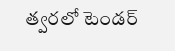త్వరలో టెండర్‌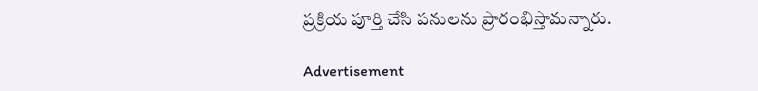ప్రక్రియ పూర్తి చేసి పనులను ప్రారంభిస్తామన్నారు.

Advertisement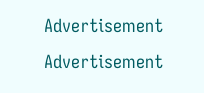Advertisement
Advertisement